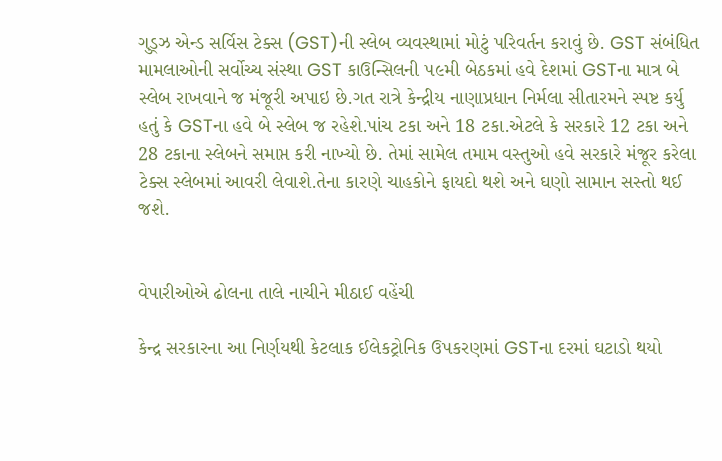ગુડ્ઝ એન્ડ સર્વિસ ટેક્સ (GST)ની સ્લેબ વ્યવસ્થામાં મોટું પરિવર્તન કરાવું છે. GST સંબંધિત મામલાઓની સર્વોચ્ચ સંસ્થા GST કાઉન્સિલની ૫૯મી બેઠકમાં હવે દેશમાં GSTના માત્ર બે સ્લેબ રાખવાને જ મંજૂરી અપાઇ છે.ગત રાત્રે કેન્દ્રીય નાણાપ્રધાન નિર્મલા સીતારમને સ્પષ્ટ કર્યુ હતું કે GSTના હવે બે સ્લેબ જ રહેશે.પાંચ ટકા અને 18 ટકા.એટલે કે સરકારે 12 ટકા અને 28 ટકાના સ્લેબને સમાપ્ત કરી નાખ્યો છે. તેમાં સામેલ તમામ વસ્તુઓ હવે સરકારે મંજૂર કરેલા ટેક્સ સ્લેબમાં આવરી લેવાશે.તેના કારણે ચાહકોને ફાયદો થશે અને ઘણો સામાન સસ્તો થઈ જશે.


વેપારીઓએ ઢોલના તાલે નાચીને મીઠાઈ વહેંચી

કેન્દ્ર સરકારના આ નિર્ણયથી કેટલાક ઈલેકટ્રોનિક ઉપકરણમાં GSTના દરમાં ઘટાડો થયો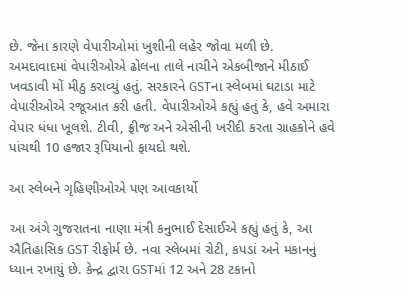છે. જેના કારણે વેપારીઓમાં ખુશીની લહેર જોવા મળી છે. અમદાવાદમાં વેપારીઓએ ઢોલના તાલે નાચીને એકબીજાને મીઠાઈ ખવડાવી મોં મીઠુ કરાવ્યું હતું. સરકારને GSTના સ્લેબમાં ઘટાડા માટે વેપારીઓએ રજૂઆત કરી હતી. વેપારીઓએ કહ્યું હતું કે, હવે અમારા વેપાર ધંધા ખૂલશે. ટીવી, ફ્રીજ અને એસીની ખરીદી કરતા ગ્રાહકોને હવે પાંચથી 10 હજાર રૂપિયાનો ફાયદો થશે.

આ સ્લેબને ગૃહિણીઓએ પણ આવકાર્યો

આ અંગે ગુજરાતના નાણા મંત્રી કનુભાઈ દેસાઈએ કહ્યું હતું કે, આ ઐતિહાસિક GST રીફોર્મ છે. નવા સ્લેબમાં રોટી, કપડાં અને મકાનનું ધ્યાન રખાયું છે. કેન્દ્ર દ્વારા GSTમાં 12 અને 28 ટકાનો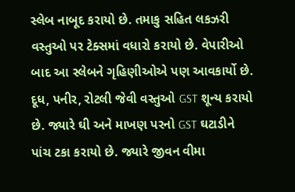સ્લેબ નાબૂદ કરાયો છે. તમાકુ સહિત લકઝરી વસ્તુઓ પર ટેક્સમાં વધારો કરાયો છે. વેપારીઓ બાદ આ સ્લેબને ગૃહિણીઓએ પણ આવકાર્યો છે. દૂધ, પનીર, રોટલી જેવી વસ્તુઓ GST શૂન્ય કરાયો છે. જ્યારે ઘી અને માખણ પરનો GST ઘટાડીને પાંચ ટકા કરાયો છે. જ્યારે જીવન વીમા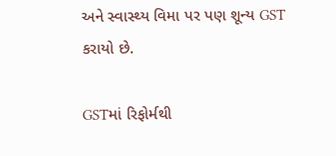અને સ્વાસ્થ્ય વિમા પર પણ શૂન્ય GST કરાયો છે.

GSTમાં રિફોર્મથી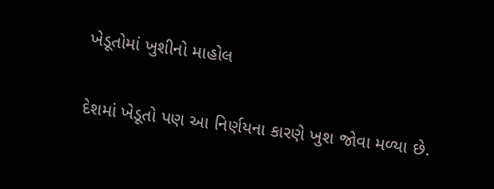ખેડૂતોમાં ખુશીનો માહોલ

દેશમાં ખેડૂતો પણ આ નિર્ણયના કારણે ખુશ જોવા મળ્યા છે.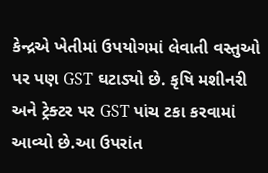કેન્દ્રએ ખેતીમાં ઉપયોગમાં લેવાતી વસ્તુઓ પર પણ GST ઘટાડ્યો છે. કૃષિ મશીનરી અને ટ્રેક્ટર પર GST પાંચ ટકા કરવામાં આવ્યો છે.આ ઉપરાંત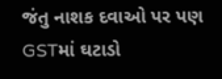જંતુ નાશક દવાઓ પર પણ GSTમાં ઘટાડો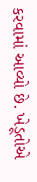કરવામાં આવ્યો છે. ખેડૂતોએ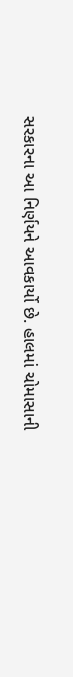સરકારના આ નિર્ણયને આવકાર્યો છે. હાલમાં ચોમાસાની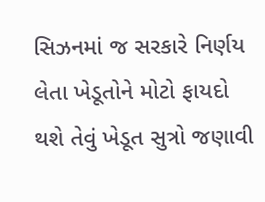સિઝનમાં જ સરકારે નિર્ણય લેતા ખેડૂતોને મોટો ફાયદો થશે તેવું ખેડૂત સુત્રો જણાવી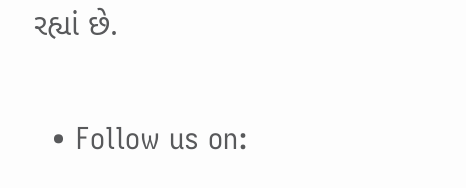રહ્યાં છે.


  • Follow us on: